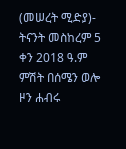(መሠረት ሚድያ)- ትናንት መስከረም 5 ቀን 2018 ዓ.ም ምሽት በሰሜን ወሎ ዞን ሐብሩ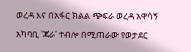ወረዳ እና በአፋር ክልል ጭፍራ ወረዳ አዋሳኝ አካባቢ 'ጃራ' ተብሎ በሚጠራው የወታደር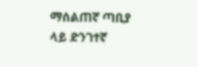ማሰልጠኛ ጣቢያ ላይ ድንገተኛ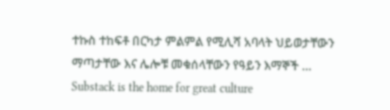ተኩስ ተከፍቶ በርካታ ምልምል የሚሊሻ አባላት ህይወታቸውን ማጣታቸው እና ሌሎቹ መቁሰላቸውን የዓይን እማኞች …
Substack is the home for great culture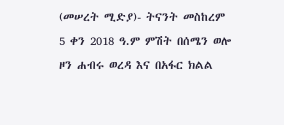(መሠረት ሚድያ)- ትናንት መስከረም 5 ቀን 2018 ዓ.ም ምሽት በሰሜን ወሎ ዞን ሐብሩ ወረዳ እና በአፋር ክልል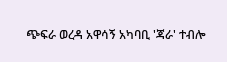ጭፍራ ወረዳ አዋሳኝ አካባቢ 'ጃራ' ተብሎ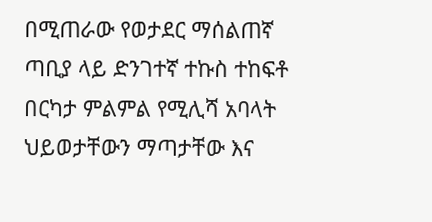በሚጠራው የወታደር ማሰልጠኛ ጣቢያ ላይ ድንገተኛ ተኩስ ተከፍቶ በርካታ ምልምል የሚሊሻ አባላት ህይወታቸውን ማጣታቸው እና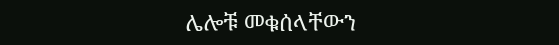ሌሎቹ መቁሰላቸውን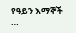የዓይን እማኞች …